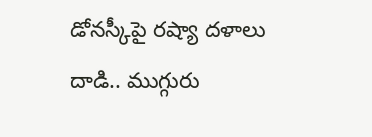డోనస్కీపై రష్యా దళాలు దాడి.. ముగ్గురు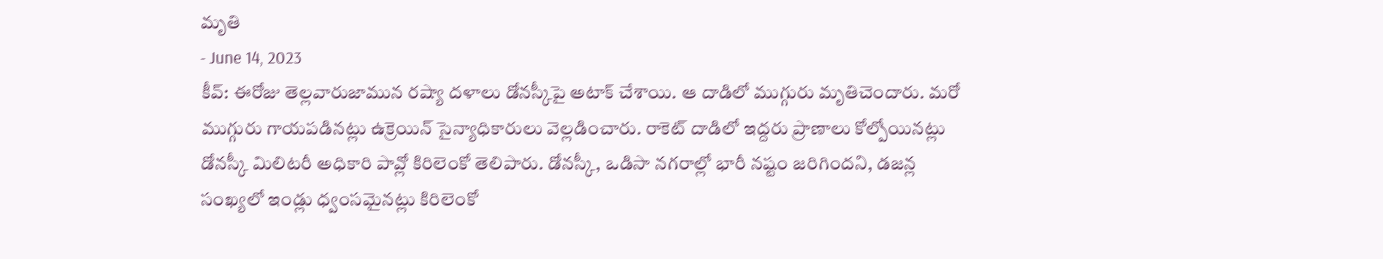మృతి
- June 14, 2023
కీవ్: ఈరోజు తెల్లవారుజామున రష్యా దళాలు డోనస్కీపై అటాక్ చేశాయి. ఆ దాడిలో ముగ్గురు మృతిచెందారు. మరో ముగ్గురు గాయపడినట్లు ఉక్రెయిన్ సైన్యాధికారులు వెల్లడించారు. రాకెట్ దాడిలో ఇద్దరు ప్రాణాలు కోల్పోయినట్లు డోనస్కీ మిలిటరీ అధికారి పావ్లో కిరిలెంకో తెలిపారు. డోనస్కీ, ఒడిసా నగరాల్లో భారీ నష్టం జరిగిందని, డజన్ల సంఖ్యలో ఇండ్లు ధ్వంసమైనట్లు కిరిలెంకో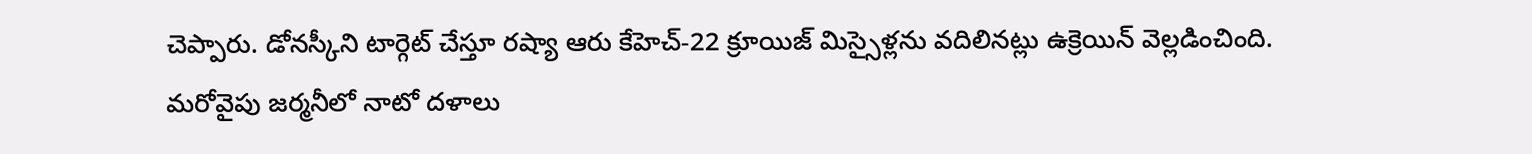చెప్పారు. డోనస్కీని టార్గెట్ చేస్తూ రష్యా ఆరు కేహెచ్-22 క్రూయిజ్ మిస్సైళ్లను వదిలినట్లు ఉక్రెయిన్ వెల్లడించింది.
మరోవైపు జర్మనీలో నాటో దళాలు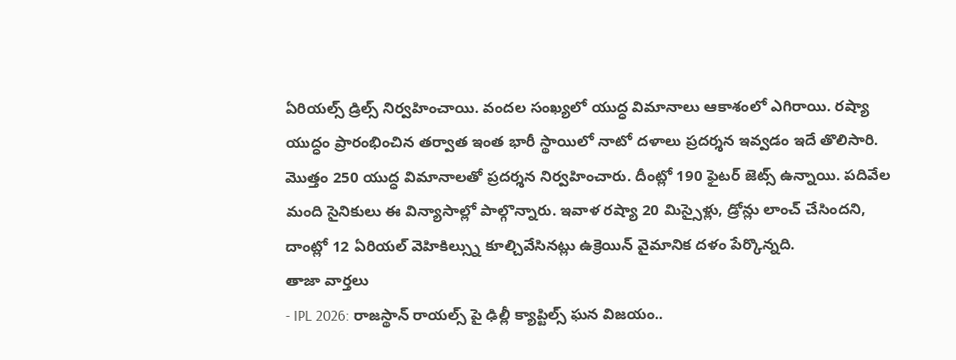ఏరియల్స్ డ్రిల్స్ నిర్వహించాయి. వందల సంఖ్యలో యుద్ధ విమానాలు ఆకాశంలో ఎగిరాయి. రష్యా యుద్ధం ప్రారంభించిన తర్వాత ఇంత భారీ స్థాయిలో నాటో దళాలు ప్రదర్శన ఇవ్వడం ఇదే తొలిసారి. మొత్తం 250 యుద్ధ విమానాలతో ప్రదర్శన నిర్వహించారు. దీంట్లో 190 ఫైటర్ జెట్స్ ఉన్నాయి. పదివేల మంది సైనికులు ఈ విన్యాసాల్లో పాల్గొన్నారు. ఇవాళ రష్యా 20 మిస్సైళ్లు, డ్రోన్లు లాంచ్ చేసిందని, దాంట్లో 12 ఏరియల్ వెహికిల్స్ను కూల్చివేసినట్లు ఉక్రెయిన్ వైమానిక దళం పేర్కొన్నది.
తాజా వార్తలు
- IPL 2026: రాజస్థాన్ రాయల్స్ పై ఢిల్లీ క్యాప్టిల్స్ ఘన విజయం..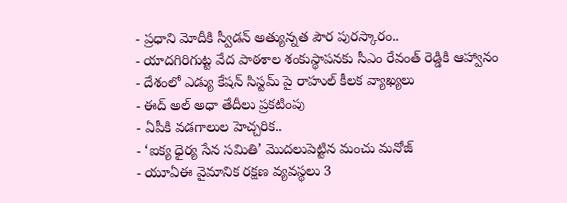- ప్రధాని మోదీకి స్వీడన్ అత్యున్నత పౌర పురస్కారం..
- యాదగిరిగుట్ట వేద పాఠశాల శంకుస్థాపనకు సీఎం రేవంత్ రెడ్డికి ఆహ్వానం
- దేశంలో ఎడ్యు కేషన్ సిస్టమ్ పై రాహుల్ కీలక వ్యాఖ్యలు
- ఈద్ అల్ అధా తేదీలు ప్రకటింపు
- ఏపీకి వడగాలుల హెచ్చరిక..
- ‘ఐక్య ధైర్య సేన సమితి’ మొదలుపెట్టిన మంచు మనోజ్
- యూఏఈ వైమానిక రక్షణ వ్యవస్థలు 3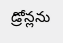డ్రోన్లను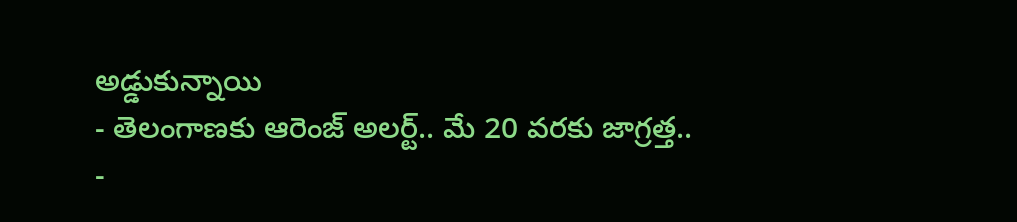అడ్డుకున్నాయి
- తెలంగాణకు ఆరెంజ్ అలర్ట్.. మే 20 వరకు జాగ్రత్త..
-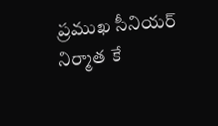ప్రముఖ సీనియర్ నిర్మాత కే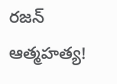రజన్ ఆత్మహత్య!